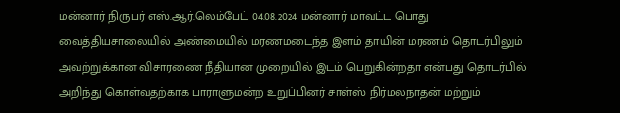மன்னார் நிருபர் எஸ்.ஆர்.லெம்பேட் 04.08.2024 மன்னார் மாவட்ட பொது வைத்தியசாலையில் அண்மையில் மரணமடைந்த இளம் தாயின் மரணம் தொடர்பிலும் அவற்றுக்கான விசாரணை நீதியான முறையில் இடம் பெறுகின்றதா என்பது தொடர்பில் அறிந்து கொள்வதற்காக பாராளுமன்ற உறுப்பினர் சாள்ஸ் நிர்மலநாதன் மற்றும்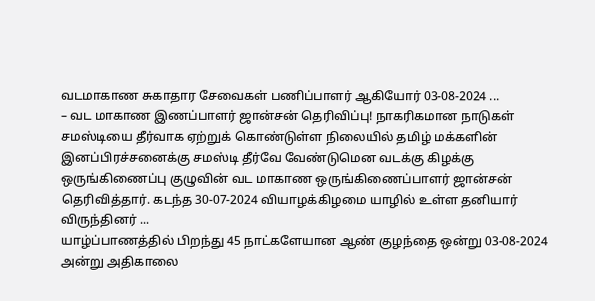வடமாகாண சுகாதார சேவைகள் பணிப்பாளர் ஆகியோர் 03-08-2024 ...
– வட மாகாண இணப்பாளர் ஜான்சன் தெரிவிப்பு! நாகரிகமான நாடுகள் சமஸ்டியை தீர்வாக ஏற்றுக் கொண்டுள்ள நிலையில் தமிழ் மக்களின் இனப்பிரச்சனைக்கு சமஸ்டி தீர்வே வேண்டுமென வடக்கு கிழக்கு ஒருங்கிணைப்பு குழுவின் வட மாகாண ஒருங்கிணைப்பாளர் ஜான்சன் தெரிவித்தார். கடந்த 30-07-2024 வியாழக்கிழமை யாழில் உள்ள தனியார் விருந்தினர் ...
யாழ்ப்பாணத்தில் பிறந்து 45 நாட்களேயான ஆண் குழந்தை ஒன்று 03-08-2024 அன்று அதிகாலை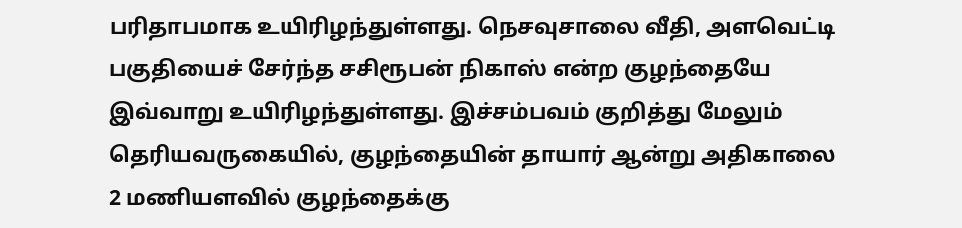பரிதாபமாக உயிரிழந்துள்ளது. நெசவுசாலை வீதி, அளவெட்டி பகுதியைச் சேர்ந்த சசிரூபன் நிகாஸ் என்ற குழந்தையே இவ்வாறு உயிரிழந்துள்ளது. இச்சம்பவம் குறித்து மேலும் தெரியவருகையில், குழந்தையின் தாயார் ஆன்று அதிகாலை 2 மணியளவில் குழந்தைக்கு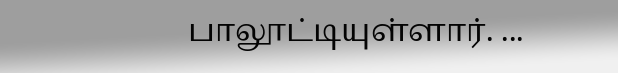பாலூட்டியுள்ளார். ...